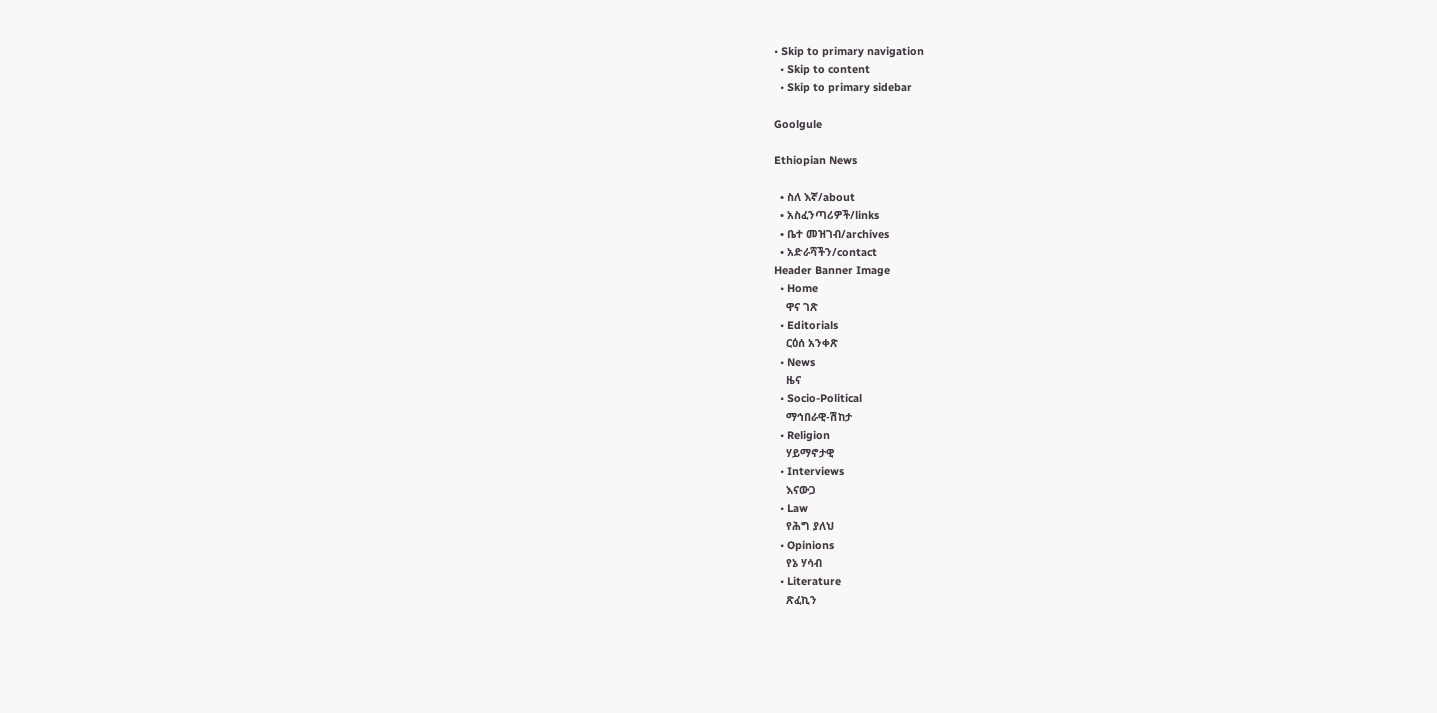• Skip to primary navigation
  • Skip to content
  • Skip to primary sidebar

Goolgule

Ethiopian News

  • ስለ እኛ/about
  • አስፈንጣሪዎች/links
  • ቤተ መዝገብ/archives
  • አድራሻችን/contact
Header Banner Image
  • Home
    ዋና ገጽ
  • Editorials
    ርዕሰ አንቀጽ
  • News
    ዜና
  • Socio-Political
    ማኅበራዊ-ሽከታ
  • Religion
    ሃይማኖታዊ
  • Interviews
    እናውጋ
  • Law
    የሕግ ያለህ
  • Opinions
    የኔ ሃሳብ
  • Literature
    ጽፈኪን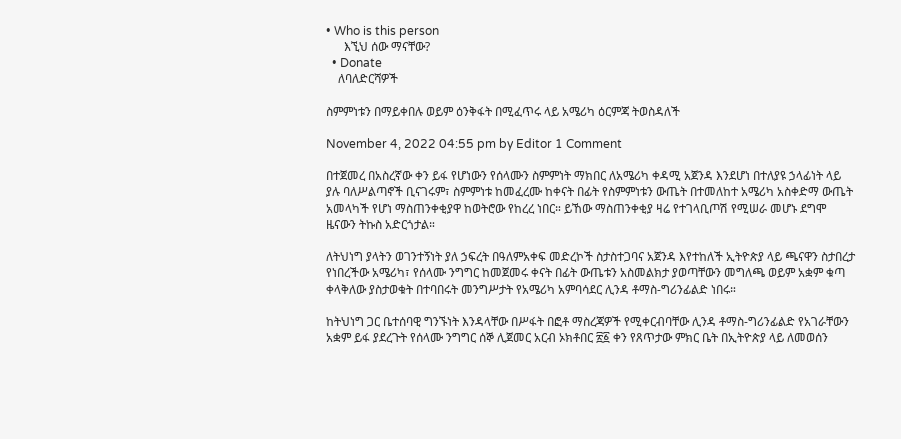• Who is this person
      እኚህ ሰው ማናቸው?
  • Donate
    ለባለድርሻዎች

ስምምነቱን በማይቀበሉ ወይም ዕንቅፋት በሚፈጥሩ ላይ አሜሪካ ዕርምጃ ትወስዳለች

November 4, 2022 04:55 pm by Editor 1 Comment

በተጀመረ በአስረኛው ቀን ይፋ የሆነውን የሰላሙን ስምምነት ማክበር ለአሜሪካ ቀዳሚ አጀንዳ እንደሆነ በተለያዩ ኃላፊነት ላይ ያሉ ባለሥልጣኖች ቢናገሩም፣ ስምምነቱ ከመፈረሙ ከቀናት በፊት የስምምነቱን ውጤት በተመለከተ አሜሪካ አስቀድማ ውጤት አመላካች የሆነ ማስጠንቀቂያዋ ከወትሮው የከረረ ነበር። ይኸው ማስጠንቀቂያ ዛሬ የተገላቢጦሽ የሚሠራ መሆኑ ደግሞ ዜናውን ትኩስ አድርጎታል።

ለትህነግ ያላትን ወገንተኝነት ያለ ኃፍረት በዓለምአቀፍ መድረኮች ስታስተጋባና አጀንዳ እየተከለች ኢትዮጵያ ላይ ጫናዋን ስታበረታ የነበረችው አሜሪካ፣ የሰላሙ ንግግር ከመጀመሩ ቀናት በፊት ውጤቱን አስመልክታ ያወጣቸውን መግለጫ ወይም አቋም ቁጣ ቀላቅለው ያስታወቁት በተባበሩት መንግሥታት የአሜሪካ አምባሳደር ሊንዳ ቶማስ-ግሪንፊልድ ነበሩ።

ከትህነግ ጋር ቤተሰባዊ ግንኙነት እንዳላቸው በሥፋት በፎቶ ማስረጃዎች የሚቀርብባቸው ሊንዳ ቶማስ-ግሪንፊልድ የአገራቸውን አቋም ይፋ ያደረጉት የሰላሙ ንግግር ሰኞ ሊጀመር አርብ ኦክቶበር ፳፩ ቀን የጸጥታው ምክር ቤት በኢትዮጵያ ላይ ለመወሰን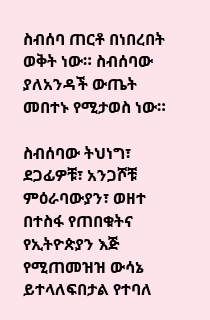ስብሰባ ጠርቶ በነበረበት ወቅት ነው። ስብሰባው ያለአንዳች ውጤት መበተኑ የሚታወስ ነው።

ስብሰባው ትህነግ፣ ደጋፊዎቹ፣ አንጋሾቹ ምዕራባውያን፣ ወዘተ በተስፋ የጠበቁትና የኢትዮጵያን እጅ የሚጠመዝዝ ውሳኔ ይተላለፍበታል የተባለ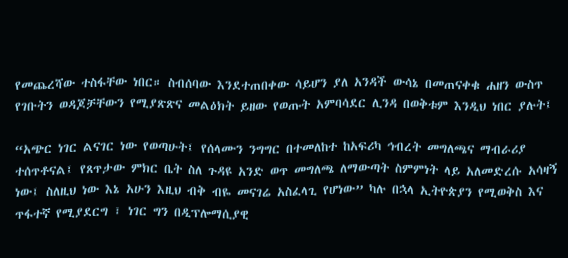የመጨረሻው ተስፋቸው ነበር። ስብሰባው እንደተጠበቀው ሳይሆን ያለ አንዳች ውሳኔ በመጠናቀቁ ሐዘን ውስጥ የገቡትን ወዳጆቻቸውን የሚያጽጽና መልዕክት ይዘው የወጡት አምባሳደር ሊንዳ በወቅቱም እንዲህ ነበር ያሉት፤

“አጭር ነገር ልናገር ነው የወጣሁት፤ የሰላሙን ንግግር በተመለከተ ከአፍሪካ ኅብረት መግለጫና ማብራሪያ ተሰጥቶናል፤ የጸጥታው ምክር ቤት ስለ ጉዳዩ አንድ ወጥ መግለጫ ለማውጣት ስምምነት ላይ አለመድረሱ አሳዛኝ ነው፤ ስለዚህ ነው እኔ አሁን እዚህ ብቅ ብዬ መናገሬ አስፈላጊ የሆነው” ካሉ በኋላ ኢትዮጵያን የሚወቅስ እና ጥፋተኛ የሚያደርግ ፣ ነገር ግን በዲፕሎማሲያዊ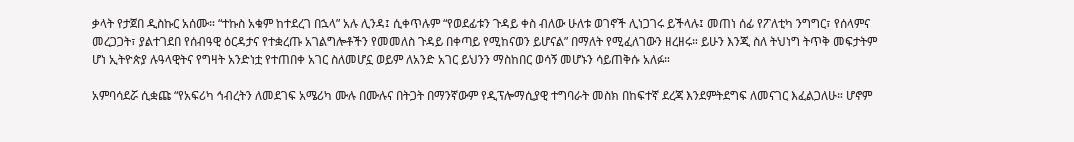ቃላት የታጀበ ዲስኩር አሰሙ። “ተኩስ አቁም ከተደረገ በኋላ” አሉ ሊንዳ፤ ሲቀጥሉም “የወደፊቱን ጉዳይ ቀስ ብለው ሁለቱ ወገኖች ሊነጋገሩ ይችላሉ፤ መጠነ ሰፊ የፖለቲካ ንግግር፣ የሰላምና መረጋጋት፣ ያልተገደበ የሰብዓዊ ዕርዳታና የተቋረጡ አገልግሎቶችን የመመለስ ጉዳይ በቀጣይ የሚከናወን ይሆናል” በማለት የሚፈለገውን ዘረዘሩ። ይሁን እንጂ ስለ ትህነግ ትጥቅ መፍታትም ሆነ ኢትዮጵያ ሉዓላዊትና የግዛት አንድነቷ የተጠበቀ አገር ስለመሆኗ ወይም ለአንድ አገር ይህንን ማስከበር ወሳኝ መሆኑን ሳይጠቅሱ አለፉ።

አምባሳደሯ ሲቋጩ “የአፍሪካ ኅብረትን ለመደገፍ አሜሪካ ሙሉ በሙሉና በትጋት በማንኛውም የዲፕሎማሲያዊ ተግባራት መስክ በከፍተኛ ደረጃ እንደምትደግፍ ለመናገር እፈልጋለሁ። ሆኖም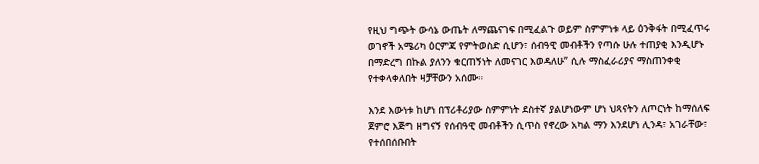የዚህ ግጭት ውሳኔ ውጤት ለማጨናገፍ በሚፈልጉ ወይም ስምምነቱ ላይ ዕንቅፋት በሚፈጥሩ ወገኖች አሜሪካ ዕርምጃ የምትወስድ ሲሆን፣ ሰብዓዊ መብቶችን የጣሱ ሁሉ ተጠያቂ እንዲሆኑ በማድረግ በኩል ያለንን ቁርጠኝነት ለመናገር እወዳለሁ” ሲሉ ማስፈራሪያና ማስጠንቀቂ የተቀላቀለበት ዛቻቸውን አሰሙ።

እንደ እውነቱ ከሆነ በፕሪቶሪያው ስምምነት ደስተኛ ያልሆነውም ሆነ ህጻናትን ለጦርነት ከማሰለፍ ጀምሮ እጅግ ዘግናኝ የሰብዓዊ መብቶችን ሲጥስ የኖረው አካል ማን እንደሆነ ሊንዳ፣ አገራቸው፣ የተሰበሰቡበት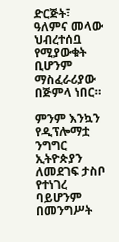ድርጅት፣ ዓለምና መላው ህብረተሰቧ የሚያውቁት ቢሆንም ማስፈራሪያው በጅምላ ነበር።

ምንም እንኳን የዲፕሎማቷ ንግግር ኢትዮጵያን ለመደገፍ ታስቦ የተነገረ ባይሆንም በመንግሥት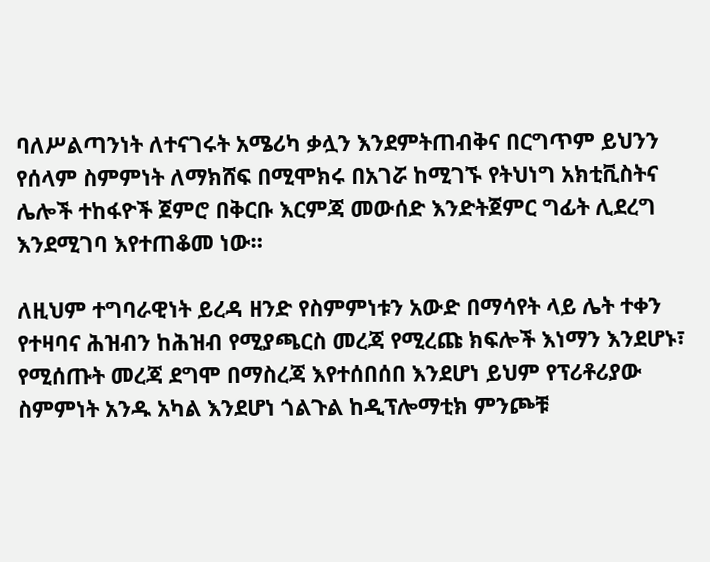ባለሥልጣንነት ለተናገሩት አሜሪካ ቃሏን እንደምትጠብቅና በርግጥም ይህንን የሰላም ስምምነት ለማክሸፍ በሚሞክሩ በአገሯ ከሚገኙ የትህነግ አክቲቪስትና ሌሎች ተከፋዮች ጀምሮ በቅርቡ እርምጃ መውሰድ እንድትጀምር ግፊት ሊደረግ እንደሚገባ እየተጠቆመ ነው።

ለዚህም ተግባራዊነት ይረዳ ዘንድ የስምምነቱን አውድ በማሳየት ላይ ሌት ተቀን የተዛባና ሕዝብን ከሕዝብ የሚያጫርስ መረጃ የሚረጩ ክፍሎች እነማን እንደሆኑ፣ የሚሰጡት መረጃ ደግሞ በማስረጃ እየተሰበሰበ እንደሆነ ይህም የፕሪቶሪያው ስምምነት አንዱ አካል እንደሆነ ጎልጉል ከዲፕሎማቲክ ምንጮቹ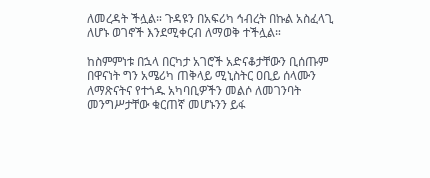ለመረዳት ችሏል። ጉዳዩን በአፍሪካ ኅብረት በኩል አስፈላጊ ለሆኑ ወገኖች እንደሚቀርብ ለማወቅ ተችሏል።

ከስምምነቱ በኋላ በርካታ አገሮች አድናቆታቸውን ቢሰጡም በዋናነት ግን አሜሪካ ጠቅላይ ሚኒስትር ዐቢይ ሰላሙን ለማጽናትና የተጎዱ አካባቢዎችን መልሶ ለመገንባት መንግሥታቸው ቁርጠኛ መሆኑንን ይፋ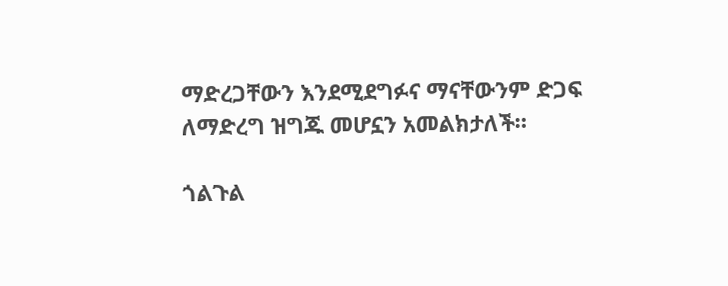ማድረጋቸውን እንደሚደግፉና ማናቸውንም ድጋፍ ለማድረግ ዝግጁ መሆኗን አመልክታለች።

ጎልጉል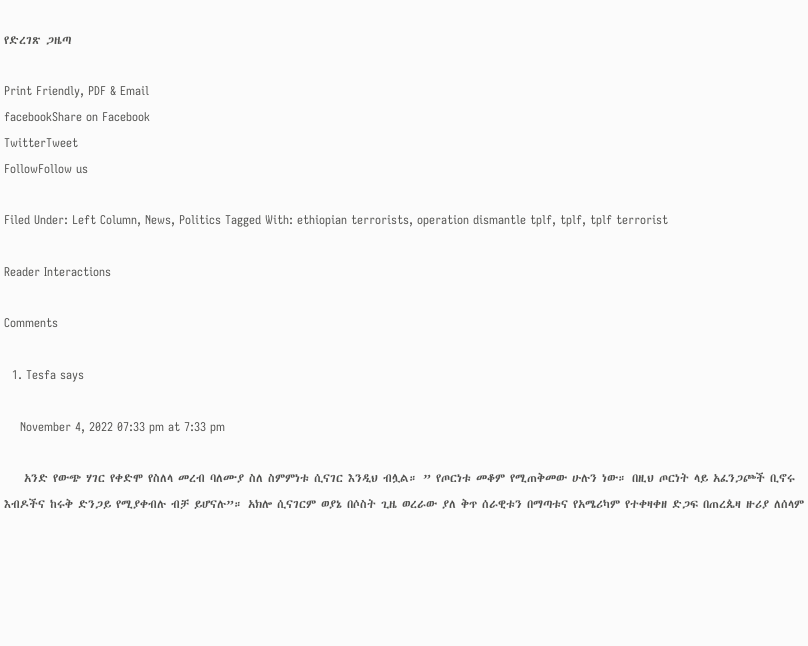የድረገጽ ጋዜጣ

Print Friendly, PDF & Email
facebookShare on Facebook
TwitterTweet
FollowFollow us

Filed Under: Left Column, News, Politics Tagged With: ethiopian terrorists, operation dismantle tplf, tplf, tplf terrorist

Reader Interactions

Comments

  1. Tesfa says

    November 4, 2022 07:33 pm at 7:33 pm

    አንድ የውጭ ሃገር የቀድሞ የስለላ መረብ ባለሙያ ስለ ስምምነቱ ሲናገር እንዲህ ብሏል። ” የጦርነቱ መቆም የሚጠቅመው ሁሉን ነው። በዚህ ጦርነት ላይ አፈንጋጮች ቢኖሩ እብዶችና ከሩቅ ድንጋይ የሚያቀብሉ ብቻ ይሆናሉ”። አክሎ ሲናገርም ወያኔ በሶስት ጊዜ ወረራው ያለ ቅጥ ሰራዊቱን በማጣቱና የአሜሪካም የተቀዛቀዘ ድጋፍ በጠረጴዛ ዙሪያ ለሰላም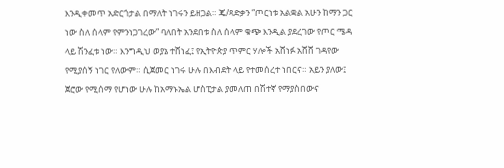እንዲቀመጥ አድርጎታል በማለት ነገሩን ይዘጋል። ጄ/ጻድቃን “ጦርነቱ አልቋል አሁን ከማን ጋር ነው ስለ ሰላም የምንነጋገረው” ባለበት አንደበቱ ስለ ሰላም ቁጭ እንዲል ያደረገው የጦር ሜዳ ላይ ሽንፈቱ ነው። እንግዲህ ወያኔ ተሸነፈ፤ የኢትዮጵያ ጥምር ሃሎች አሸነፉ አሸሸ ገዳየው የሚያሰኝ ነገር የለውም። ሲጀመር ነገሩ ሁሉ በእብደት ላይ የተመሰረተ ነበርና። አይን ያለው፤ ጀሮው የሚሰማ የሆነው ሁሉ ከአማኑኤል ሆስፒታል ያመለጠ በሽተኛ የማያስበውና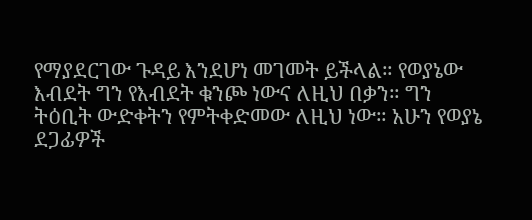የማያደርገው ጉዳይ እንደሆነ መገመት ይችላል። የወያኔው እብደት ግን የእብደት ቁንጮ ነውና ለዚህ በቃን። ግን ትዕቢት ውድቀትን የምትቀድመው ለዚህ ነው። አሁን የወያኔ ደጋፊዎች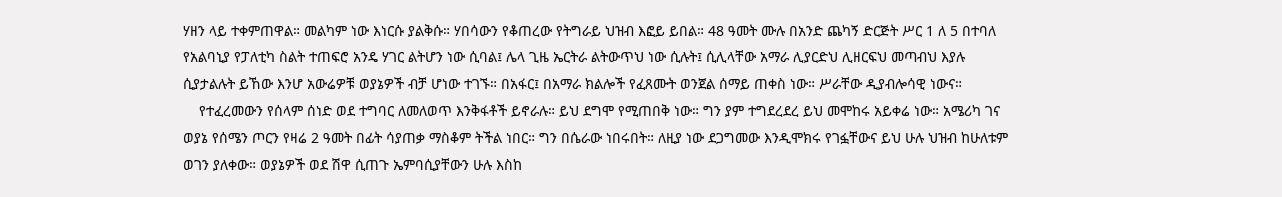ሃዘን ላይ ተቀምጠዋል። መልካም ነው እነርሱ ያልቅሱ። ሃበሳውን የቆጠረው የትግራይ ህዝብ እፎይ ይበል። 48 ዓመት ሙሉ በአንድ ጨካኝ ድርጅት ሥር 1 ለ 5 በተባለ የአልባኒያ የፓለቲካ ስልት ተጠፍሮ አንዴ ሃገር ልትሆን ነው ሲባል፤ ሌላ ጊዜ ኤርትራ ልትውጥህ ነው ሲሉት፤ ሲሊላቸው አማራ ሊያርድህ ሊዘርፍህ መጣብህ እያሉ ሲያታልሉት ይኸው እንሆ አውሬዎቹ ወያኔዎች ብቻ ሆነው ተገኙ። በአፋር፤ በአማራ ክልሎች የፈጸሙት ወንጀል ሰማይ ጠቀስ ነው። ሥራቸው ዲያብሎሳዊ ነውና።
    የተፈረመውን የሰላም ሰነድ ወደ ተግባር ለመለወጥ እንቅፋቶች ይኖራሉ። ይህ ደግሞ የሚጠበቅ ነው። ግን ያም ተግደረደረ ይህ መሞከሩ አይቀሬ ነው። አሜሪካ ገና ወያኔ የሰሜን ጦርን የዛሬ 2 ዓመት በፊት ሳያጠቃ ማስቆም ትችል ነበር። ግን በሴራው ነበሩበት። ለዚያ ነው ደጋግመው እንዲሞክሩ የገፏቸውና ይህ ሁሉ ህዝብ ከሁለቱም ወገን ያለቀው። ወያኔዎች ወደ ሽዋ ሲጠጉ ኤምባሲያቸውን ሁሉ እስከ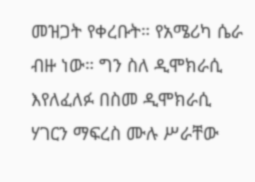መዝጋት የቀረቡት። የአሜሪካ ሴራ ብዙ ነው። ግን ስለ ዲሞክራሲ እየለፈለፉ በስመ ዲሞክራሲ ሃገርን ማፍረስ ሙሉ ሥራቸው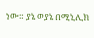ነው። ያኔ ወያኔ በሚኒሊክ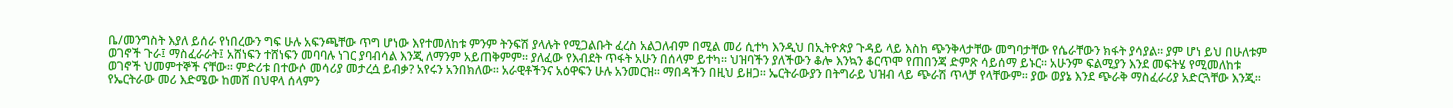ቤ/መንግስት እያለ ይሰራ የነበረውን ግፍ ሁሉ አፍንጫቸው ጥግ ሆነው እየተመለከቱ ምንም ትንፍሽ ያላሉት የሚጋልቡት ፈረስ አልጋለብም በሚል መሪ ሲተካ እንዲህ በኢትዮጵያ ጉዳይ ላይ እስከ ጭንቅላታቸው መግባታቸው የሴራቸውን ክፋት ያሳያል። ያም ሆነ ይህ በሁለቱም ወገኖች ጉራ፤ ማስፈራራት፤ አሸነፍን ተሸነፍን መባባሉ ነገር ያባብሳል እንጂ ለማንም አይጠቅምም። ያለፈው የእብደት ጥፋት አሁን በሰላም ይተካ። ህዝባችን ያለችውን ቆሎ እንኳን ቆርጥሞ የጠበንጃ ድምጽ ሳይሰማ ይኑር። አሁንም ፍልሚያን እንደ መፍትሄ የሚመለከቱ ወገኖች ህመምተኞች ናቸው። ምድሪቱ በተውሶ መሳሪያ መታረሷ ይብቃ? አየሩን አንበክለው። አራዊቶችንና አዕዋፍን ሁሉ አንመርዝ። ማበዳችን በዚህ ይዘጋ። ኤርትራውያን በትግራይ ህዝብ ላይ ጭራሽ ጥላቻ የላቸውም። ያው ወያኔ እንደ ጭራቅ ማስፈራሪያ አድርጓቸው እንጂ። የኤርትራው መሪ እድሜው ከመሸ በህዋላ ሰላምን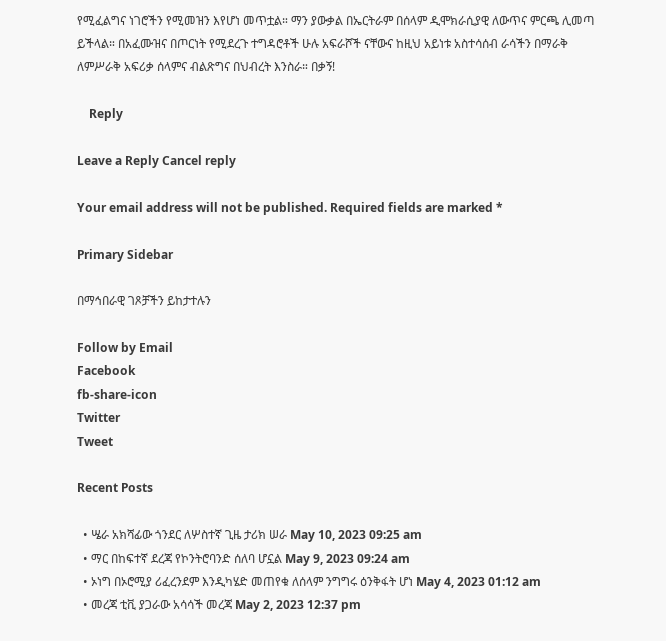የሚፈልግና ነገሮችን የሚመዝን እየሆነ መጥቷል። ማን ያውቃል በኤርትራም በሰላም ዲሞክራሲያዊ ለውጥና ምርጫ ሊመጣ ይችላል። በአፈሙዝና በጦርነት የሚደረጉ ተግዳሮቶች ሁሉ አፍራሾች ናቸውና ከዚህ አይነቱ አስተሳሰብ ራሳችን በማራቅ ለምሥራቅ አፍሪቃ ሰላምና ብልጽግና በህብረት እንስራ። በቃኝ!

    Reply

Leave a Reply Cancel reply

Your email address will not be published. Required fields are marked *

Primary Sidebar

በማኅበራዊ ገጾቻችን ይከታተሉን

Follow by Email
Facebook
fb-share-icon
Twitter
Tweet

Recent Posts

  • ሤራ አክሻፊው ጎንደር ለሦስተኛ ጊዜ ታሪክ ሠራ May 10, 2023 09:25 am
  • ማር በከፍተኛ ደረጃ የኮንትሮባንድ ሰለባ ሆኗል May 9, 2023 09:24 am
  • ኦነግ በኦሮሚያ ሪፈረንደም እንዲካሄድ መጠየቁ ለሰላም ንግግሩ ዕንቅፋት ሆነ May 4, 2023 01:12 am
  • መረጃ ቲቪ ያጋራው አሳሳች መረጃ May 2, 2023 12:37 pm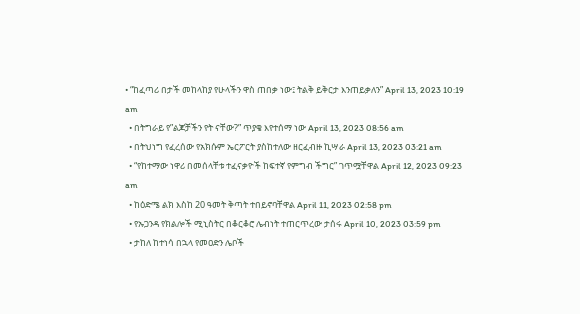• “ከፈጣሪ በታች መከላከያ የሁላችን ዋስ ጠበቃ ነው፤ ትልቅ ይቅርታ እንጠይቃለን” April 13, 2023 10:19 am
  • በትግራይ የ”ልጆቻችን የት ናቸው?” ጥያቄ እየተሰማ ነው April 13, 2023 08:56 am
  • በትህነግ የፈረሰው የአክሱም ኤርፖርት ያስከተለው ዘርፈብዙ ኪሣራ April 13, 2023 03:21 am
  • “የከተማው ነዋሪ በመሰላቸቱ ተፈናቃዮች ከፍተኛ የምግብ ችግር” ገጥሟቸዋል April 12, 2023 09:23 am
  • ከዕድሜ ልክ እስከ 20 ዓመት ቅጣት ተበይኖባቸዋል April 11, 2023 02:58 pm
  • የኡጋንዳ የክልሎች ሚኒስትር በቆርቆሮ ሌብነት ተጠርጥረው ታሰሩ April 10, 2023 03:59 pm
  • ታከለ ከተነሳ በኋላ የመዐድን ሌቦች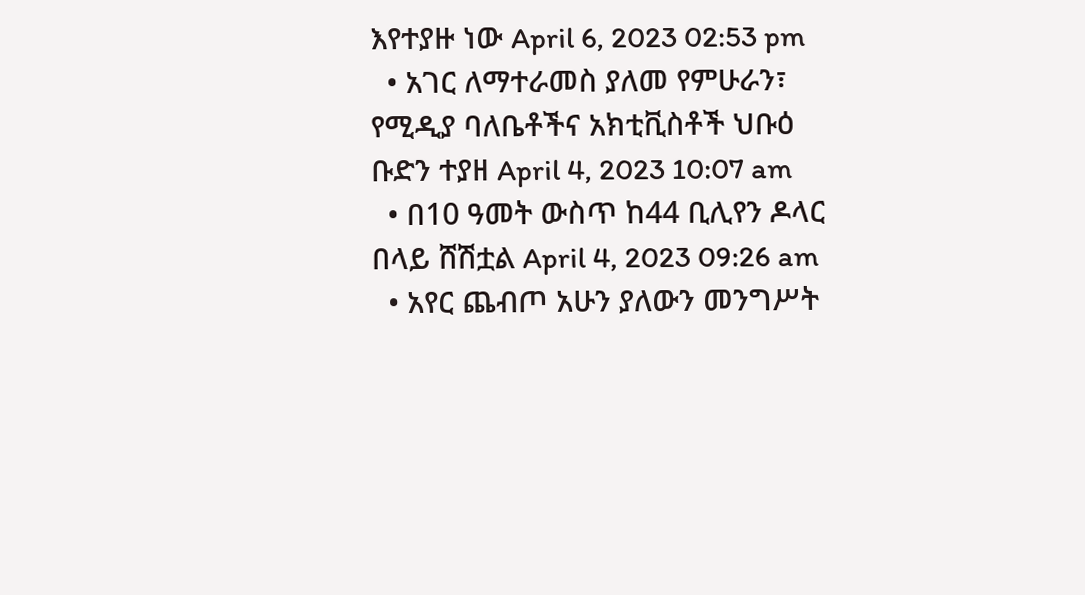እየተያዙ ነው April 6, 2023 02:53 pm
  • አገር ለማተራመስ ያለመ የምሁራን፣ የሚዲያ ባለቤቶችና አክቲቪስቶች ህቡዕ ቡድን ተያዘ April 4, 2023 10:07 am
  • በ10 ዓመት ውስጥ ከ44 ቢሊየን ዶላር በላይ ሸሽቷል April 4, 2023 09:26 am
  • አየር ጨብጦ አሁን ያለውን መንግሥት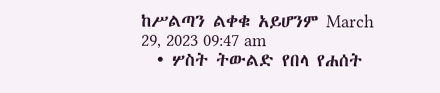ከሥልጣን ልቀቁ አይሆንም March 29, 2023 09:47 am
  • ሦስት ትውልድ የበላ የሐሰት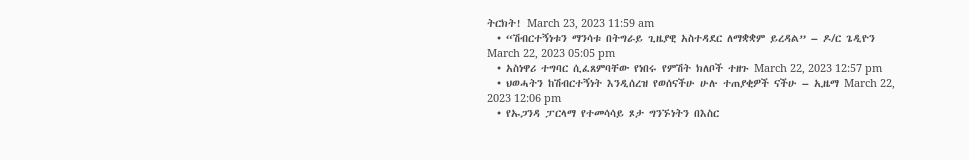ትርክት! March 23, 2023 11:59 am
  • “ሽብርተኝነቱን ማንሳቱ በትግራይ ጊዜያዊ አስተዳደር ለማቋቋም ይረዳል” – ዶ/ር ጌዲዮን March 22, 2023 05:05 pm
  • አስነዋሪ ተግባር ሲፈጸምባቸው የነበሩ የምሽት ክለቦች ተዘጉ March 22, 2023 12:57 pm
  • ህወሓትን ከሽብርተኝነት እንዲሰረዝ የወሰናችሁ ሁሉ ተጠያቂዎች ናችሁ – ኢዜማ March 22, 2023 12:06 pm
  • የኡጋንዳ ፓርላማ የተመሳሳይ ጾታ ግንኙነትን በእስር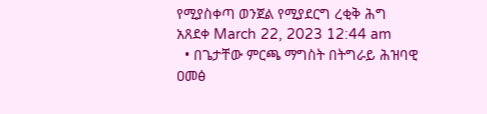የሚያስቀጣ ወንጀል የሚያደርግ ረቂቅ ሕግ አጸደቀ March 22, 2023 12:44 am
  • በጌታቸው ምርጫ ማግስት በትግራይ ሕዝባዊ ዐመፅ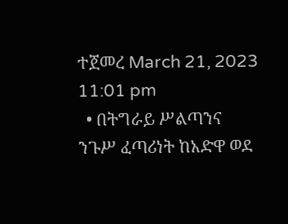ተጀመረ March 21, 2023 11:01 pm
  • በትግራይ ሥልጣንና ንጉሥ ፈጣሪነት ከአድዋ ወደ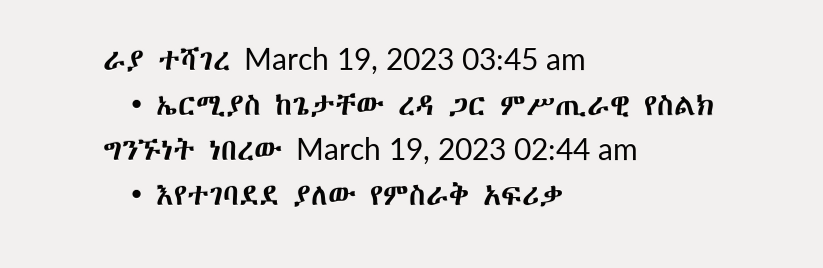ራያ ተሻገረ March 19, 2023 03:45 am
  • ኤርሚያስ ከጌታቸው ረዳ ጋር ምሥጢራዊ የስልክ ግንኙነት ነበረው March 19, 2023 02:44 am
  • እየተገባደደ ያለው የምስራቅ አፍሪቃ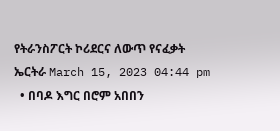የትራንስፖርት ኮሪደርና ለውጥ የናፈቃት ኤርትራ March 15, 2023 04:44 pm
  • በባዶ እግር በሮም አበበን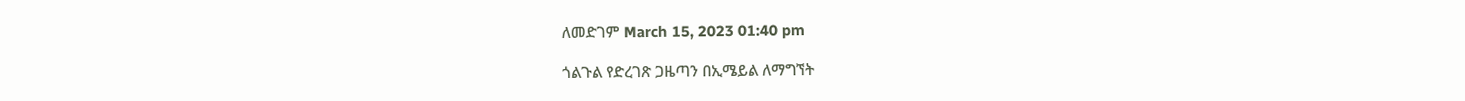ለመድገም March 15, 2023 01:40 pm

ጎልጉል የድረገጽ ጋዜጣን በኢሜይል ለማግኘት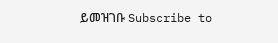ይመዝገቡ Subscribe to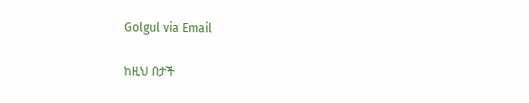Golgul via Email

ከዚህ በታች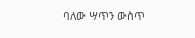ባለው ሣጥን ውስጥ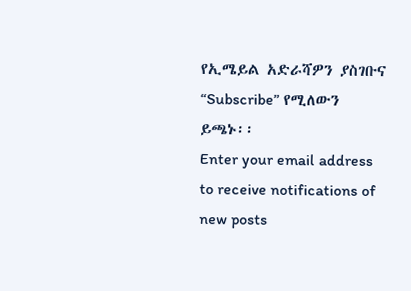የኢሜይል አድራሻዎን ያስገቡና “Subscribe” የሚለውን ይጫኑ፡፡
Enter your email address to receive notifications of new posts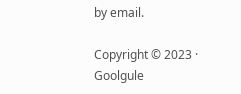by email.

Copyright © 2023 · Goolgule